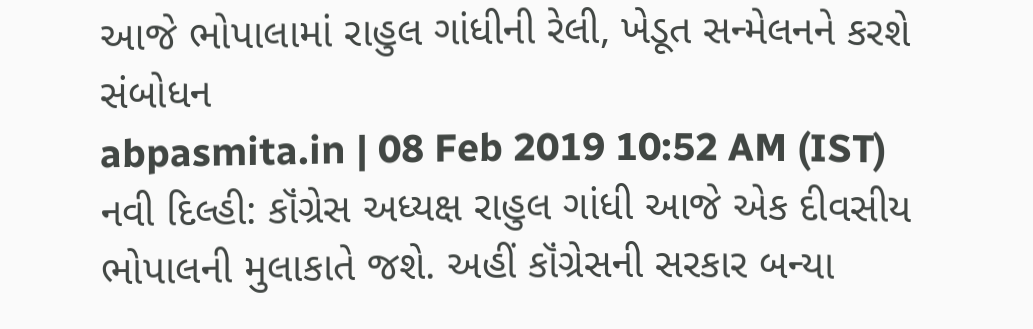આજે ભોપાલામાં રાહુલ ગાંધીની રેલી, ખેડૂત સન્મેલનને કરશે સંબોધન
abpasmita.in | 08 Feb 2019 10:52 AM (IST)
નવી દિલ્હી: કૉંગ્રેસ અધ્યક્ષ રાહુલ ગાંધી આજે એક દીવસીય ભોપાલની મુલાકાતે જશે. અહીં કૉંગ્રેસની સરકાર બન્યા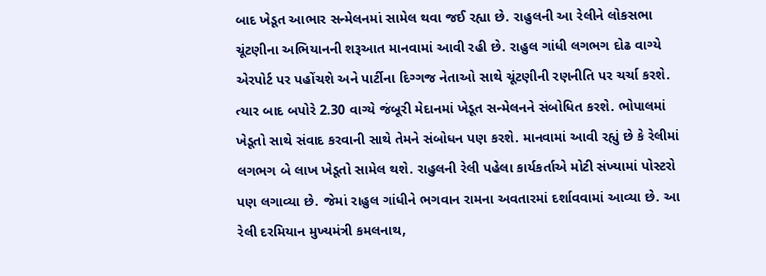બાદ ખેડૂત આભાર સન્મેલનમાં સામેલ થવા જઈ રહ્યા છે. રાહુલની આ રેલીને લોકસભા ચૂંટણીના અભિયાનની શરૂઆત માનવામાં આવી રહી છે. રાહુલ ગાંધી લગભગ દોઢ વાગ્યે એરપોર્ટ પર પહોંચશે અને પાર્ટીના દિગ્ગજ નેતાઓ સાથે ચૂંટણીની રણનીતિ પર ચર્ચા કરશે. ત્યાર બાદ બપોરે 2.30 વાગ્યે જંબૂરી મેદાનમાં ખેડૂત સન્મેલનને સંબોધિત કરશે. ભોપાલમાં ખેડૂતો સાથે સંવાદ કરવાની સાથે તેમને સંબોધન પણ કરશે. માનવામાં આવી રહ્યું છે કે રેલીમાં લગભગ બે લાખ ખેડૂતો સામેલ થશે. રાહુલની રેલી પહેલા કાર્યકર્તાએ મોટી સંખ્યામાં પોસ્ટરો પણ લગાવ્યા છે. જેમાં રાહુલ ગાંધીને ભગવાન રામના અવતારમાં દર્શાવવામાં આવ્યા છે. આ રેલી દરમિયાન મુખ્યમંત્રી કમલનાથ,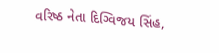વરિષ્ઠ નેતા દિગ્વિજય સિંહ,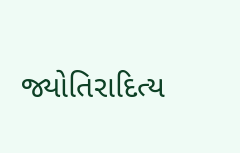જ્યોતિરાદિત્ય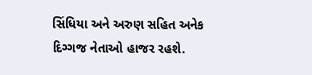સિંધિયા અને અરુણ સહિત અનેક દિગ્ગજ નેતાઓ હાજર રહશે.